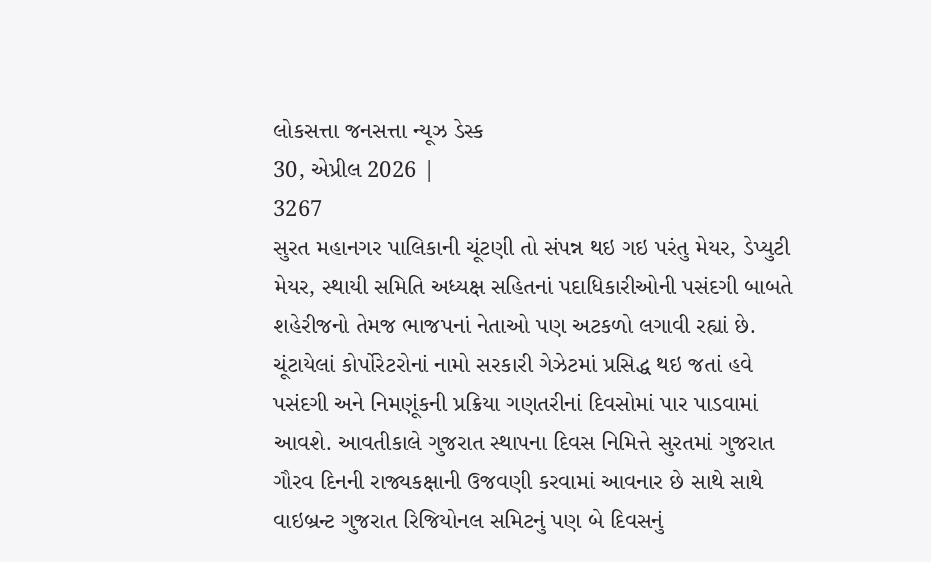લોકસત્તા જનસત્તા ન્યૂઝ ડેસ્ક
30, એપ્રીલ 2026 |
3267
સુરત મહાનગર પાલિકાની ચૂંટણી તો સંપન્ન થઇ ગઇ પરંતુ મેયર, ડેપ્યુટી મેયર, સ્થાયી સમિતિ અધ્યક્ષ સહિતનાં પદાધિકારીઓની પસંદગી બાબતે શહેરીજનો તેમજ ભાજપનાં નેતાઓ પણ અટકળો લગાવી રહ્યાં છે. ચૂંટાયેલાં કોર્પોરેટરોનાં નામો સરકારી ગેઝેટમાં પ્રસિદ્ધ થઇ જતાં હવે પસંદગી અને નિમણૂંકની પ્રક્રિયા ગણતરીનાં દિવસોમાં પાર પાડવામાં આવશે. આવતીકાલે ગુજરાત સ્થાપના દિવસ નિમિત્તે સુરતમાં ગુજરાત ગૌરવ દિનની રાજ્યકક્ષાની ઉજવણી કરવામાં આવનાર છે સાથે સાથે વાઇબ્રન્ટ ગુજરાત રિજિયોનલ સમિટનું પણ બે દિવસનું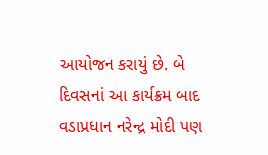આયોજન કરાયું છે. બે દિવસનાં આ કાર્યક્રમ બાદ વડાપ્રધાન નરેન્દ્ર મોદી પણ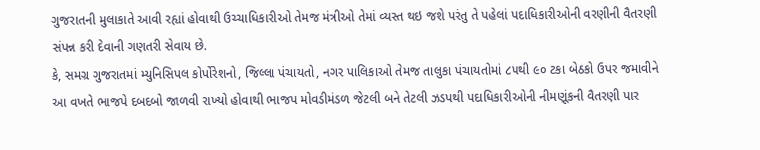ગુજરાતની મુલાકાતે આવી રહ્યાં હોવાથી ઉચ્ચાધિકારીઓ તેમજ મંત્રીઓ તેમાં વ્યસ્ત થઇ જશે પરંતુ તે પહેલાં પદાધિકારીઓની વરણીની વૈતરણી સંપન્ન કરી દેવાની ગણતરી સેવાય છે.
કે, સમગ્ર ગુજરાતમાં મ્યુનિસિપલ કોર્પોરેશનો, જિલ્લા પંચાયતો, નગર પાલિકાઓ તેમજ તાલુકા પંચાયતોમાં ૮૫થી ૯૦ ટકા બેઠકો ઉપર જમાવીને આ વખતે ભાજપે દબદબો જાળવી રાખ્યો હોવાથી ભાજપ મોવડીમંડળ જેટલી બને તેટલી ઝડપથી પદાધિકારીઓની નીમણૂંકની વૈતરણી પાર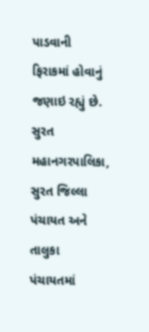પાડવાની ફિરાકમાં હોવાનું જણાઇ રહ્યું છે.
સુરત મહાનગરપાલિકા, સુરત જિલ્લા પંચાયત અને તાલુકા પંચાયતમાં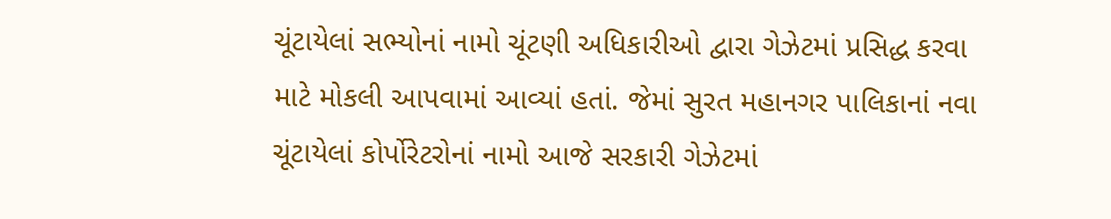ચૂંટાયેલાં સભ્યોનાં નામો ચૂંટણી અધિકારીઓ દ્વારા ગેઝેટમાં પ્રસિદ્ધ કરવા માટે મોકલી આપવામાં આવ્યાં હતાં. જેમાં સુરત મહાનગર પાલિકાનાં નવા ચૂંટાયેલાં કોર્પોરેટરોનાં નામો આજે સરકારી ગેઝેટમાં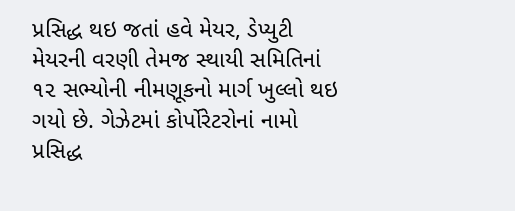પ્રસિદ્ધ થઇ જતાં હવે મેયર, ડેપ્યુટી મેયરની વરણી તેમજ સ્થાયી સમિતિનાં ૧૨ સભ્યોની નીમણૂકનો માર્ગ ખુલ્લો થઇ ગયો છે. ગેઝેટમાં કોર્પોરેટરોનાં નામો પ્રસિદ્ધ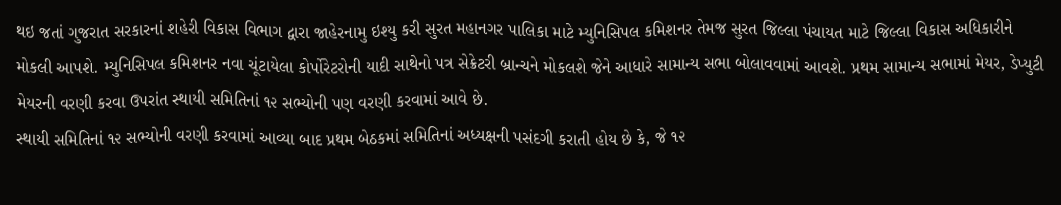થઇ જતાં ગુજરાત સરકારનાં શહેરી વિકાસ વિભાગ દ્વારા જાહેરનામુ ઇશ્યુ કરી સુરત મહાનગર પાલિકા માટે મ્યુનિસિપલ કમિશનર તેમજ સુરત જિલ્લા પંચાયત માટે જિલ્લા વિકાસ અધિકારીને મોકલી આપશે. મ્યુનિસિપલ કમિશનર નવા ચૂંટાયેલા કોર્પોરેટરોની યાદી સાથેનો પત્ર સેક્રેટરી બ્રાન્ચને મોકલશે જેને આધારે સામાન્ય સભા બોલાવવામાં આવશે. પ્રથમ સામાન્ય સભામાં મેયર, ડેપ્યુટી મેયરની વરણી કરવા ઉપરાંત સ્થાયી સમિતિનાં ૧૨ સભ્યોની પણ વરણી કરવામાં આવે છે.
સ્થાયી સમિતિનાં ૧૨ સભ્યોની વરણી કરવામાં આવ્યા બાદ પ્રથમ બેઠકમાં સમિતિનાં અધ્યક્ષની પસંદગી કરાતી હોય છે કે, જે ૧૨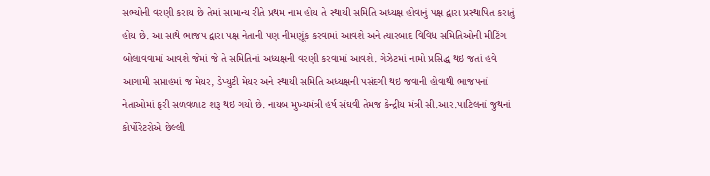સભ્યોની વરણી કરાય છે તેમાં સામાન્ય રીતે પ્રથમ નામ હોય તે સ્થાયી સમિતિ અધ્યક્ષ હોવાનું પક્ષ દ્વારા પ્રસ્થાપિત કરાતું હોય છે. આ સાથે ભાજપ દ્વારા પક્ષ નેતાની પણ નીમણૂંક કરવામાં આવશે અને ત્યારબાદ વિવિધ સમિતિઓની મીટિંગ બોલાવવામાં આવશે જેમાં જે તે સમિતિનાં અધ્યક્ષની વરણી કરવામાં આવશે. ગેઝેટમાં નામો પ્રસિદ્ધ થઇ જતાં હવે આગામી સપ્તાહમાં જ મેયર, ડેપ્યુટી મેયર અને સ્થાયી સમિતિ અધ્યક્ષની પસંદગી થઇ જવાની હોવાથી ભાજપનાં નેતાઓમાં ફરી સળવળાટ શરૂ થઇ ગયો છે. નાયબ મુખ્યમંત્રી હર્ષ સંઘવી તેમજ કેન્દ્રીય મંત્રી સી.આર.પાટિલનાં જુથનાં કોર્પોરેટરોએ છેલ્લી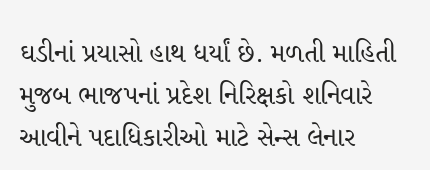ઘડીનાં પ્રયાસો હાથ ધર્યાં છે. મળતી માહિતી મુજબ ભાજપનાં પ્રદેશ નિરિક્ષકો શનિવારે આવીને પદાધિકારીઓ માટે સેન્સ લેનાર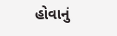હોવાનું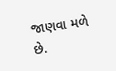જાણવા મળે છે.